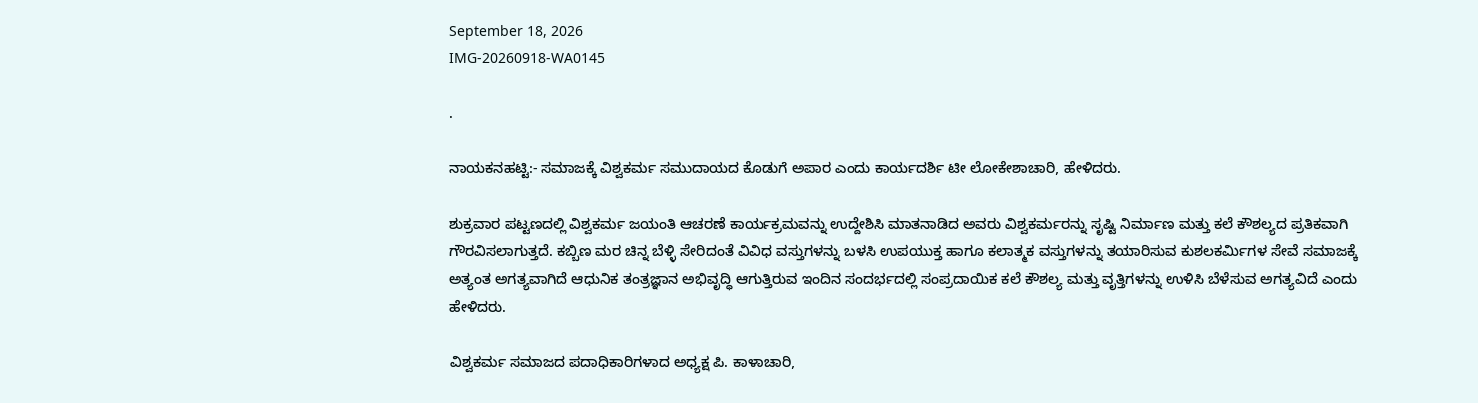September 18, 2026
IMG-20260918-WA0145

.

ನಾಯಕನಹಟ್ಟಿ:- ಸಮಾಜಕ್ಕೆ ವಿಶ್ವಕರ್ಮ ಸಮುದಾಯದ ಕೊಡುಗೆ ಅಪಾರ ಎಂದು ಕಾರ್ಯದರ್ಶಿ ಟೀ ಲೋಕೇಶಾಚಾರಿ, ಹೇಳಿದರು.

ಶುಕ್ರವಾರ ಪಟ್ಟಣದಲ್ಲಿ ವಿಶ್ವಕರ್ಮ ಜಯಂತಿ ಆಚರಣೆ ಕಾರ್ಯಕ್ರಮವನ್ನು ಉದ್ದೇಶಿಸಿ ಮಾತನಾಡಿದ ಅವರು ವಿಶ್ವಕರ್ಮರನ್ನು ಸೃಷ್ಟಿ ನಿರ್ಮಾಣ ಮತ್ತು ಕಲೆ ಕೌಶಲ್ಯದ ಪ್ರತಿಕವಾಗಿ ಗೌರವಿಸಲಾಗುತ್ತದೆ. ಕಬ್ಬಿಣ ಮರ ಚಿನ್ನ ಬೆಳ್ಳಿ ಸೇರಿದಂತೆ ವಿವಿಧ ವಸ್ತುಗಳನ್ನು ಬಳಸಿ ಉಪಯುಕ್ತ ಹಾಗೂ ಕಲಾತ್ಮಕ ವಸ್ತುಗಳನ್ನು ತಯಾರಿಸುವ ಕುಶಲಕರ್ಮಿಗಳ ಸೇವೆ ಸಮಾಜಕ್ಕೆ ಅತ್ಯಂತ ಅಗತ್ಯವಾಗಿದೆ ಆಧುನಿಕ ತಂತ್ರಜ್ಞಾನ ಅಭಿವೃದ್ಧಿ ಆಗುತ್ತಿರುವ ಇಂದಿನ ಸಂದರ್ಭದಲ್ಲಿ ಸಂಪ್ರದಾಯಿಕ ಕಲೆ ಕೌಶಲ್ಯ ಮತ್ತು ವೃತ್ತಿಗಳನ್ನು ಉಳಿಸಿ ಬೆಳೆಸುವ ಅಗತ್ಯವಿದೆ ಎಂದು ಹೇಳಿದರು.

ವಿಶ್ವಕರ್ಮ ಸಮಾಜದ ಪದಾಧಿಕಾರಿಗಳಾದ ಅಧ್ಯಕ್ಷ ಪಿ. ಕಾಳಾಚಾರಿ,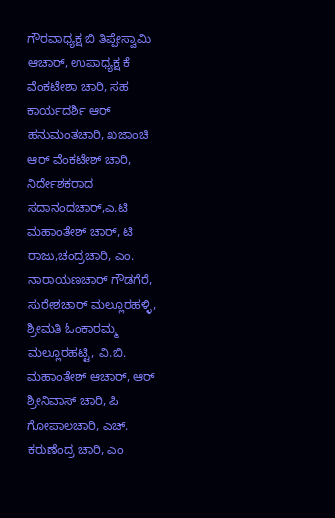ಗೌರವಾಧ್ಯಕ್ಷ ಬಿ ತಿಪ್ಪೇಸ್ವಾಮಿ ಆಚಾರ್, ಉಪಾಧ್ಯಕ್ಷ ಕೆ ವೆಂಕಟೇಶಾ ಚಾರಿ, ಸಹ ಕಾರ್ಯದರ್ಶಿ ಆರ್ ಹನುಮಂತಚಾರಿ, ಖಜಾಂಚಿ ಆರ್ ವೆಂಕಟೇಶ್ ಚಾರಿ, ನಿರ್ದೇಶಕರಾದ ಸದಾನಂದಚಾರ್,ಎ.ಟಿ ಮಹಾಂತೇಶ್ ಚಾರ್, ಟಿ ರಾಜು,ಚಂದ್ರಚಾರಿ, ಎಂ. ನಾರಾಯಣಚಾರ್ ಗೌಡಗೆರೆ, ಸುರೇಶಚಾರ್ ಮಲ್ಲೂರಹಳ್ಳಿ, ಶ್ರೀಮತಿ ಓಂಕಾರಮ್ಮ ಮಲ್ಲೂರಹಟ್ಟಿ, ವಿ.ಬಿ. ಮಹಾಂತೇಶ್ ಆಚಾರ್, ಆರ್ ಶ್ರೀನಿವಾಸ್ ಚಾರಿ, ಪಿ ಗೋಪಾಲಚಾರಿ, ಎಚ್. ಕರುಣೆಂದ್ರ ಚಾರಿ, ಎಂ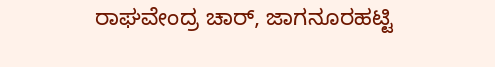ರಾಘವೇಂದ್ರ ಚಾರ್, ಜಾಗನೂರಹಟ್ಟಿ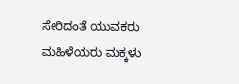ಸೇರಿದಂತೆ ಯುವಕರು ಮಹಿಳೆಯರು ಮಕ್ಕಳು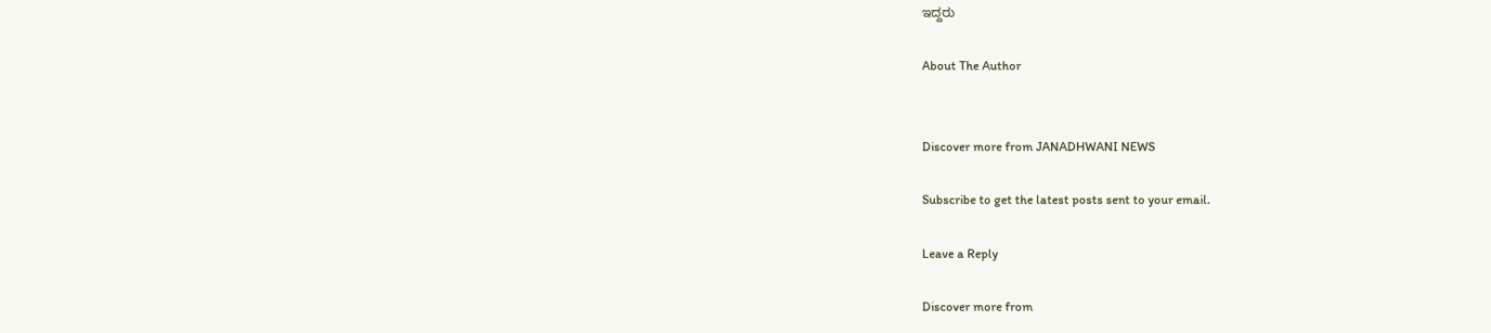ಇದ್ದರು

About The Author


Discover more from JANADHWANI NEWS

Subscribe to get the latest posts sent to your email.

Leave a Reply

Discover more from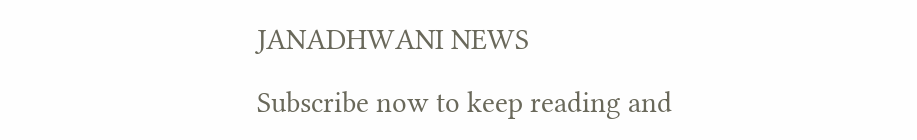JANADHWANI NEWS

Subscribe now to keep reading and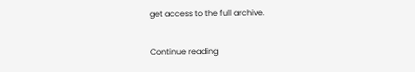get access to the full archive.

Continue reading